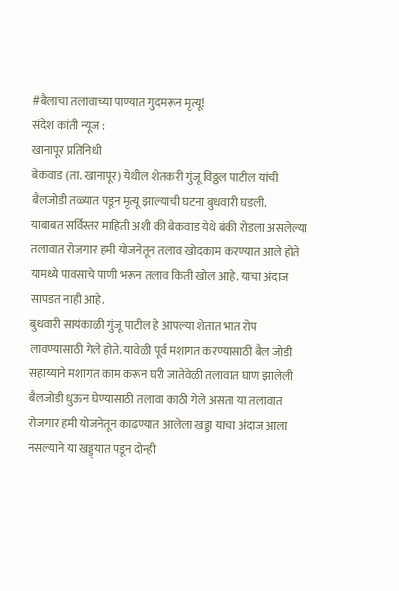#बैलाचा तलावाच्या पाण्यात गुदमरून मृत्यू!
संदेश कांती न्यूज :
खानापूर प्रतिनिधी
बेकवाड (ता. खानापूर) येथील शेतकरी गुंजू विठ्ठल पाटील यांची बैलजोडी तळ्यात पडून मृत्यू झाल्याची घटना बुधवारी घडली.
याबाबत सर्विस्तर माहिती अशी की बेकवाड येथे बंकी रोडला असलेल्या तलावात रोजगार हमी योजनेतून तलाव खोदकाम करण्यात आले होते यामध्ये पावसाचे पाणी भरून तलाव किती खोल आहे. याचा अंदाज सापडत नाही आहे.
बुधवारी सायंकाळी गुंजू पाटील हे आपल्या शेतात भात रोप लावण्यासाठी गेले होते. यावेळी पूर्व मशागत करण्यासाठी बैल जोडी सहाय्याने मशागत काम करून घरी जातेवेळी तलावात घाण झालेली बैलजोडी धुऊन घेण्यासाठी तलावा काठी गेले असता या तलावात रोजगार हमी योजनेतून काढण्यात आलेला खड्डा याचा अंदाज आला नसल्याने या खड्ड्यात पडून दोन्ही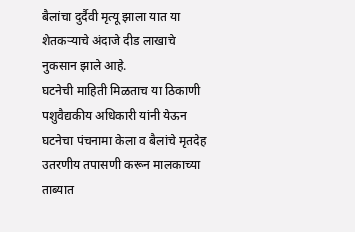बैलांचा दुर्दैवी मृत्यू झाला यात या शेतकऱ्याचे अंदाजे दीड लाखाचे नुकसान झाले आहे.
घटनेची माहिती मिळताच या ठिकाणी पशुवैद्यकीय अधिकारी यांनी येऊन घटनेचा पंचनामा केला व बैलांचे मृतदेह उतरणीय तपासणी करून मालकाच्या ताब्यात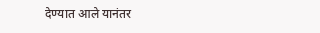देण्यात आले यानंतर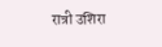रात्री उशिरा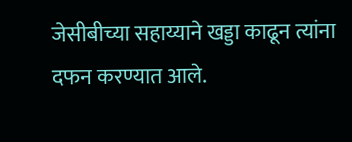जेसीबीच्या सहाय्याने खड्डा काढून त्यांना दफन करण्यात आले.